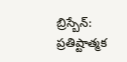బ్రిస్బేన్: ప్రతిష్టాత్మక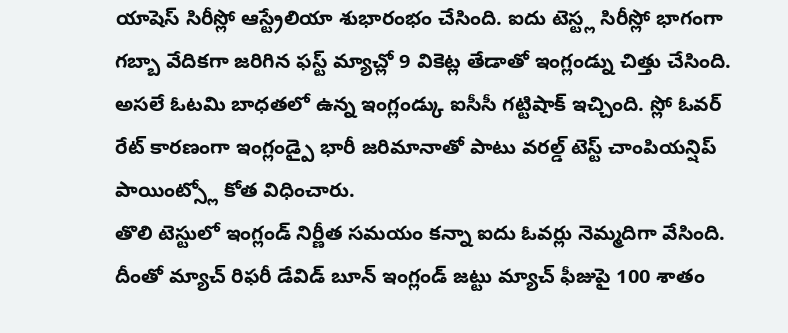యాషెస్ సిరీస్లో ఆస్ట్రేలియా శుభారంభం చేసింది. ఐదు టెస్ట్ల సిరీస్లో భాగంగా గబ్బా వేదికగా జరిగిన ఫస్ట్ మ్యాచ్లో 9 వికెట్ల తేడాతో ఇంగ్లండ్ను చిత్తు చేసింది. అసలే ఓటమి బాధతలో ఉన్న ఇంగ్లండ్కు ఐసీసీ గట్టిషాక్ ఇచ్చింది. స్లో ఓవర్ రేట్ కారణంగా ఇంగ్లండ్పై భారీ జరిమానాతో పాటు వరల్డ్ టెస్ట్ చాంపియన్షిప్ పాయింట్స్లో కోత విధించారు.
తొలి టెస్టులో ఇంగ్లండ్ నిర్ణీత సమయం కన్నా ఐదు ఓవర్లు నెమ్మదిగా వేసింది. దీంతో మ్యాచ్ రిఫరీ డేవిడ్ బూన్ ఇంగ్లండ్ జట్టు మ్యాచ్ ఫీజుపై 100 శాతం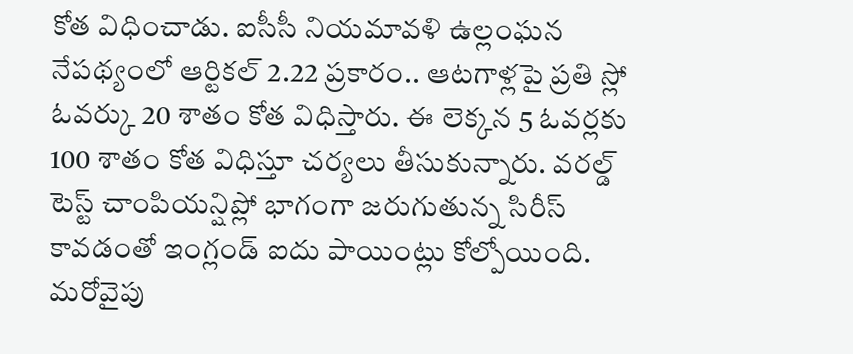కోత విధించాడు. ఐసీసీ నియమావళి ఉల్లంఘన నేపథ్యంలో ఆర్టికల్ 2.22 ప్రకారం.. ఆటగాళ్లపై ప్రతి స్లో ఓవర్కు 20 శాతం కోత విధిస్తారు. ఈ లెక్కన 5 ఓవర్లకు 100 శాతం కోత విధిస్తూ చర్యలు తీసుకున్నారు. వరల్డ్ టెస్ట్ చాంపియన్షిప్లో భాగంగా జరుగుతున్న సిరీస్ కావడంతో ఇంగ్లండ్ ఐదు పాయింట్లు కోల్పోయింది.
మరోవైపు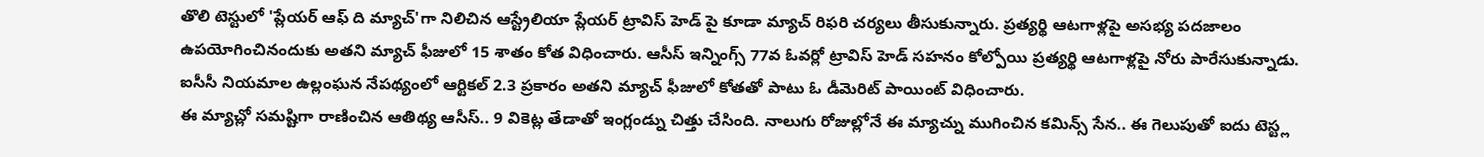తొలి టెస్టులో 'ప్లేయర్ ఆఫ్ ది మ్యాచ్'గా నిలిచిన ఆస్ట్రేలియా ప్లేయర్ ట్రావిస్ హెడ్ పై కూడా మ్యాచ్ రిఫరి చర్యలు తీసుకున్నారు. ప్రత్యర్థి ఆటగాళ్లపై అసభ్య పదజాలం ఉపయోగించినందుకు అతని మ్యాచ్ ఫీజులో 15 శాతం కోత విధించారు. ఆసీస్ ఇన్నింగ్స్ 77వ ఓవర్లో ట్రావిస్ హెడ్ సహనం కోల్పోయి ప్రత్యర్థి ఆటగాళ్లపై నోరు పారేసుకున్నాడు. ఐసీసీ నియమాల ఉల్లంఘన నేపథ్యంలో ఆర్టికల్ 2.3 ప్రకారం అతని మ్యాచ్ ఫీజులో కోతతో పాటు ఓ డీమెరిట్ పాయింట్ విధించారు.
ఈ మ్యాచ్లో సమష్టిగా రాణించిన ఆతిథ్య ఆసీస్.. 9 వికెట్ల తేడాతో ఇంగ్లండ్ను చిత్తు చేసింది. నాలుగు రోజుల్లోనే ఈ మ్యాచ్ను ముగించిన కమిన్స్ సేన.. ఈ గెలుపుతో ఐదు టెస్ట్ల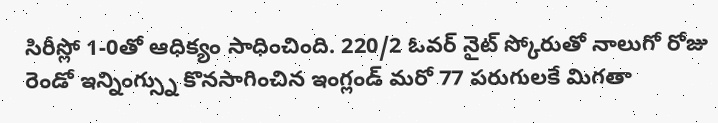సిరీస్లో 1-0తో ఆధిక్యం సాధించింది. 220/2 ఓవర్ నైట్ స్కోరుతో నాలుగో రోజు రెండో ఇన్నింగ్స్ను కొనసాగించిన ఇంగ్లండ్ మరో 77 పరుగులకే మిగతా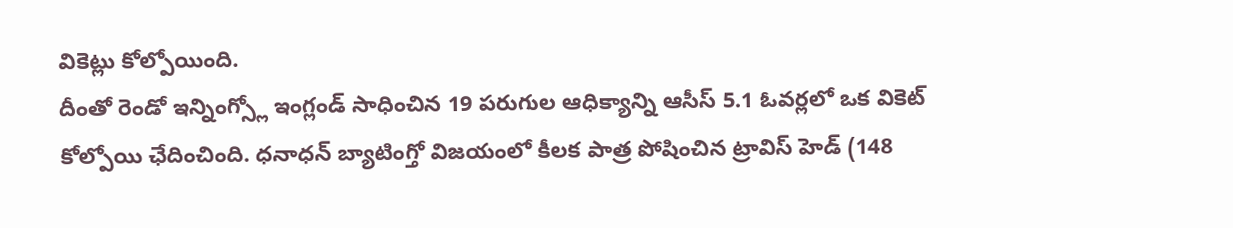వికెట్లు కోల్పోయింది.
దీంతో రెండో ఇన్నింగ్స్లో ఇంగ్లండ్ సాధించిన 19 పరుగుల ఆధిక్యాన్ని ఆసీస్ 5.1 ఓవర్లలో ఒక వికెట్ కోల్పోయి ఛేదించింది. ధనాధన్ బ్యాటింగ్తో విజయంలో కీలక పాత్ర పోషించిన ట్రావిస్ హెడ్ (148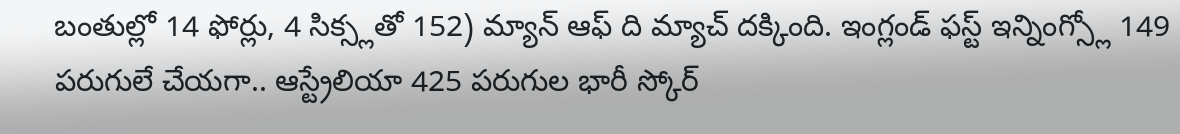బంతుల్లో 14 ఫోర్లు, 4 సిక్స్లతో 152) మ్యాన్ ఆఫ్ ది మ్యాచ్ దక్కింది. ఇంగ్లండ్ ఫస్ట్ ఇన్నింగ్స్లో 149 పరుగులే చేయగా.. ఆస్ట్రేలియా 425 పరుగుల భారీ స్కోర్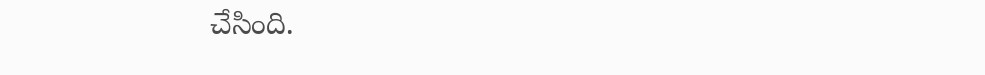చేసింది.